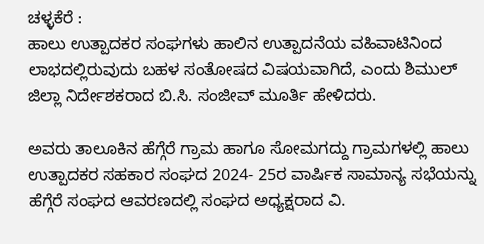ಚಳ್ಳಕೆರೆ :
ಹಾಲು ಉತ್ಪಾದಕರ ಸಂಘಗಳು ಹಾಲಿನ ಉತ್ಪಾದನೆಯ ವಹಿವಾಟಿನಿಂದ ಲಾಭದಲ್ಲಿರುವುದು ಬಹಳ ಸಂತೋಷದ ವಿಷಯವಾಗಿದೆ, ಎಂದು ಶಿಮುಲ್ ಜಿಲ್ಲಾ ನಿರ್ದೇಶಕರಾದ ಬಿ.ಸಿ. ಸಂಜೀವ್ ಮೂರ್ತಿ ಹೇಳಿದರು.

ಅವರು ತಾಲೂಕಿನ ಹೆಗ್ಗೆರೆ ಗ್ರಾಮ ಹಾಗೂ ಸೋಮಗದ್ದು ಗ್ರಾಮಗಳಲ್ಲಿ ಹಾಲು ಉತ್ಪಾದಕರ ಸಹಕಾರ ಸಂಘದ 2024- 25ರ ವಾರ್ಷಿಕ ಸಾಮಾನ್ಯ ಸಭೆಯನ್ನು ಹೆಗ್ಗೆರೆ ಸಂಘದ ಆವರಣದಲ್ಲಿ ಸಂಘದ ಅಧ್ಯಕ್ಷರಾದ ವಿ.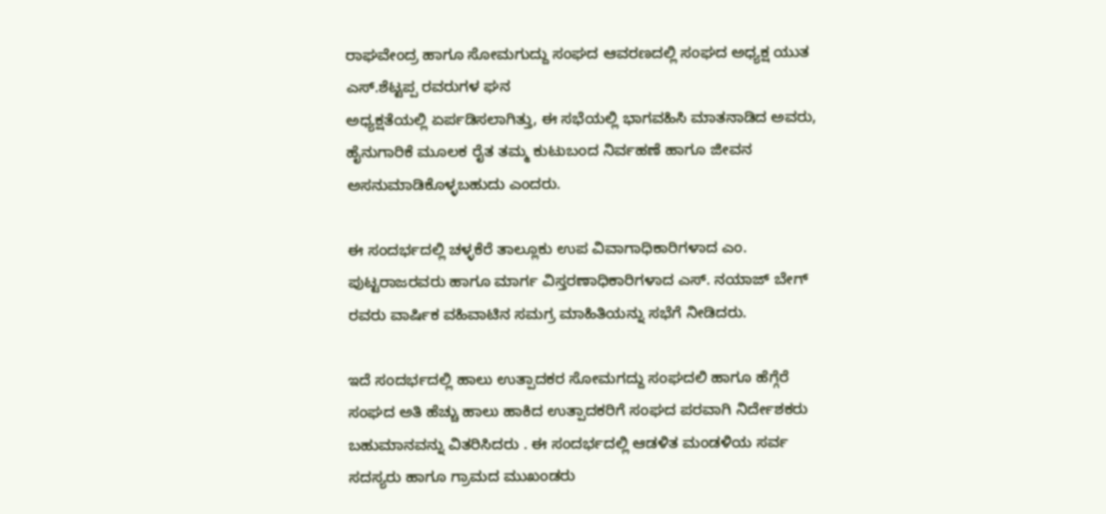ರಾಘವೇಂದ್ರ ಹಾಗೂ ಸೋಮಗುದ್ದು ಸಂಘದ ಆವರಣದಲ್ಲಿ ಸಂಘದ ಅಧ್ಯಕ್ಷ ಯುತ ಎಸ್.ಶೆಟ್ಟಪ್ಪ ರವರುಗಳ ಘನ
ಅಧ್ಯಕ್ಷತೆಯಲ್ಲಿ ಏರ್ಪಡಿಸಲಾಗಿತ್ತು, ಈ ಸಭೆಯಲ್ಲಿ ಭಾಗವಹಿಸಿ ಮಾತನಾಡಿದ ಅವರು, ಹೈನುಗಾರಿಕೆ ಮೂಲಕ ರೈತ ತಮ್ಮ‌ ಕುಟುಬಂದ ನಿರ್ವಹಣೆ ಹಾಗೂ ಜೀವನ ಅಸನುಮಾಡಿಕೊಳ್ಳಬಹುದು ಎಂದರು.

ಈ ಸಂದರ್ಭದಲ್ಲಿ ಚಳ್ಳಕೆರೆ ತಾಲ್ಲೂಕು ಉಪ ವಿವಾಗಾಧಿಕಾರಿಗಳಾದ ಎಂ. ಪುಟ್ಟರಾಜರವರು ಹಾಗೂ ಮಾರ್ಗ ವಿಸ್ತರಣಾಧಿಕಾರಿಗಳಾದ ಎಸ್. ನಯಾಜ್ ಬೇಗ್ ರವರು ವಾರ್ಷಿಕ ವಹಿವಾಟಿನ ಸಮಗ್ರ ಮಾಹಿತಿಯನ್ನು ಸಭೆಗೆ ನೀಡಿದರು.

ಇದೆ ಸಂದರ್ಭದಲ್ಲಿ ಹಾಲು ಉತ್ಪಾದಕರ ಸೋಮಗದ್ದು ಸಂಘದಲಿ ಹಾಗೂ ಹೆಗ್ಗೆರೆ ಸಂಘದ ಅತಿ ಹೆಚ್ಚು ಹಾಲು ಹಾಕಿದ ಉತ್ಪಾದಕರಿಗೆ ಸಂಘದ ಪರವಾಗಿ ನಿರ್ದೇಶಕರು ಬಹುಮಾನವನ್ನು ವಿತರಿಸಿದರು . ಈ ಸಂದರ್ಭದಲ್ಲಿ ಆಡಳಿತ ಮಂಡಳಿಯ ಸರ್ವ ಸದಸ್ಯರು ಹಾಗೂ ಗ್ರಾಮದ ಮುಖಂಡರು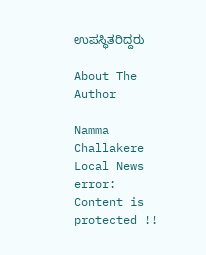ಉಪಸ್ಥಿತರಿದ್ದರು

About The Author

Namma Challakere Local News
error: Content is protected !!